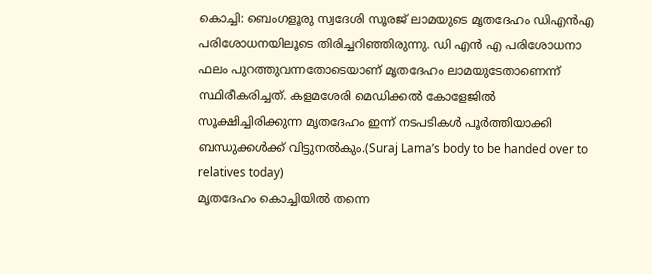കൊച്ചി: ബെംഗളൂരു സ്വദേശി സൂരജ് ലാമയുടെ മൃതദേഹം ഡിഎൻഎ പരിശോധനയിലൂടെ തിരിച്ചറിഞ്ഞിരുന്നു. ഡി എൻ എ പരിശോധനാ ഫലം പുറത്തുവന്നതോടെയാണ് മൃതദേഹം ലാമയുടേതാണെന്ന് സ്ഥിരീകരിച്ചത്. കളമശേരി മെഡിക്കൽ കോളേജിൽ സൂക്ഷിച്ചിരിക്കുന്ന മൃതദേഹം ഇന്ന് നടപടികൾ പൂർത്തിയാക്കി ബന്ധുക്കൾക്ക് വിട്ടുനൽകും.(Suraj Lama’s body to be handed over to relatives today)
മൃതദേഹം കൊച്ചിയിൽ തന്നെ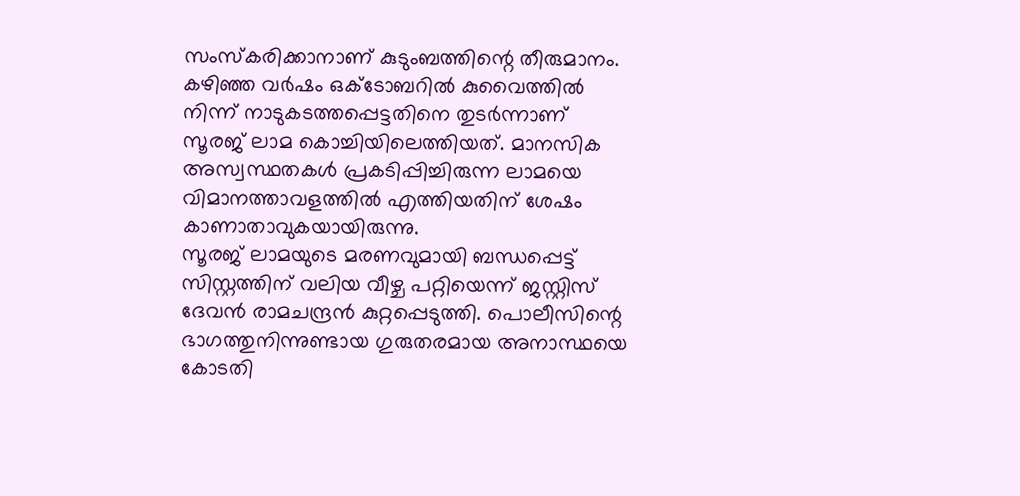സംസ്കരിക്കാനാണ് കുടുംബത്തിന്റെ തീരുമാനം. കഴിഞ്ഞ വർഷം ഒക്ടോബറിൽ കുവൈത്തിൽ നിന്ന് നാടുകടത്തപ്പെട്ടതിനെ തുടർന്നാണ് സൂരജ് ലാമ കൊച്ചിയിലെത്തിയത്. മാനസിക അസ്വസ്ഥതകൾ പ്രകടിപ്പിച്ചിരുന്ന ലാമയെ വിമാനത്താവളത്തിൽ എത്തിയതിന് ശേഷം കാണാതാവുകയായിരുന്നു.
സൂരജ് ലാമയുടെ മരണവുമായി ബന്ധപ്പെട്ട് സിസ്റ്റത്തിന് വലിയ വീഴ്ച പറ്റിയെന്ന് ജസ്റ്റിസ് ദേവൻ രാമചന്ദ്രൻ കുറ്റപ്പെടുത്തി. പൊലീസിന്റെ ഭാഗത്തുനിന്നുണ്ടായ ഗുരുതരമായ അനാസ്ഥയെ കോടതി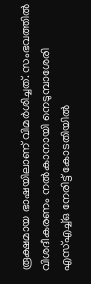രൂക്ഷമായ ഭാഷയിലാണ് വിമർശിച്ചത്. സംഭവത്തിൽ വിശദീകരണം നൽകാനായി നെടുമ്പാശേരി എസ്എച്ച്ഒ നേരിട്ട് കോടതിയിൽ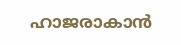ഹാജരാകാൻ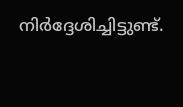നിർദ്ദേശിച്ചിട്ടുണ്ട്.